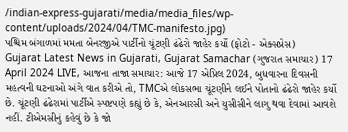/indian-express-gujarati/media/media_files/wp-content/uploads/2024/04/TMC-manifesto.jpg)
પશ્ચિમ બંગાળમાં મમતા બેનરજીએ પાર્ટીનો ચૂંટણી ઢંઢેરો જાહેર કર્યો (ફોટો - એક્સપ્રેસ)
Gujarat Latest News in Gujarati, Gujarat Samachar (ગુજરાત સમાચાર) 17 April 2024 LIVE, આજના તાજા સમાચાર: આજે 17 એપ્રિલ 2024, બુધવારના દિવસની મહત્વની ઘટનાઓ અંગે વાત કરીએ તો, TMCએ લોકસભા ચૂંટણીને લઈને પોતાનો ઢંઢેરો જાહેર કર્યો છે. ચૂંટણી ઢંઢેરામાં પાર્ટીએ સ્પષ્ટપણે કહ્યું છે કે, એનઆરસી અને યુસીસીને લાગુ થવા દેવામાં આવશે નહીં. ટીએમસીનું કહેવું છે કે જો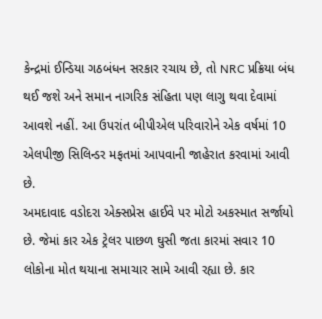કેન્દ્રમાં ઈન્ડિયા ગઠબંધન સરકાર રચાય છે, તો NRC પ્રક્રિયા બંધ થઈ જશે અને સમાન નાગરિક સંહિતા પણ લાગુ થવા દેવામાં આવશે નહીં. આ ઉપરાંત બીપીએલ પરિવારોને એક વર્ષમાં 10 એલપીજી સિલિન્ડર મફતમાં આપવાની જાહેરાત કરવામાં આવી છે.
અમદાવાદ વડોદરા એક્સપ્રેસ હાઈવે પર મોટો અકસ્માત સર્જાયો છે. જેમાં કાર એક ટ્રેલર પાછળ ઘુસી જતા કારમાં સવાર 10 લોકોના મોત થયાના સમાચાર સામે આવી રહ્યા છે. કાર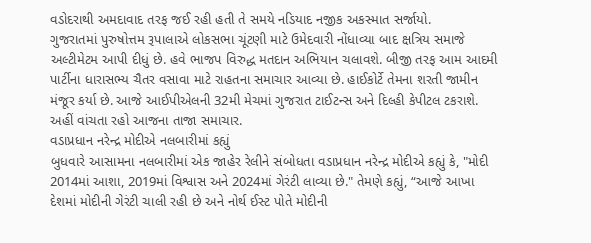વડોદરાથી અમદાવાદ તરફ જઈ રહી હતી તે સમયે નડિયાદ નજીક અકસ્માત સર્જાયો.
ગુજરાતમાં પુરુષોત્તમ રૂપાલાએ લોકસભા ચૂંટણી માટે ઉમેદવારી નોંધાવ્યા બાદ ક્ષત્રિય સમાજે અલ્ટીમેટમ આપી દીધું છે. હવે ભાજપ વિરુદ્ધ મતદાન અભિયાન ચલાવશે. બીજી તરફ આમ આદમી પાર્ટીના ધારાસભ્ય ચૈતર વસાવા માટે રાહતના સમાચાર આવ્યા છે. હાઈકોર્ટે તેમના શરતી જામીન મંજૂર કર્યા છે. આજે આઈપીએલની 32મી મેચમાં ગુજરાત ટાઈટન્સ અને દિલ્હી કેપીટલ ટકરાશે. અહીં વાંચતા રહો આજના તાજા સમાચાર.
વડાપ્રધાન નરેન્દ્ર મોદીએ નલબારીમાં કહ્યું
બુધવારે આસામના નલબારીમાં એક જાહેર રેલીને સંબોધતા વડાપ્રધાન નરેન્દ્ર મોદીએ કહ્યું કે, "મોદી 2014માં આશા, 2019માં વિશ્વાસ અને 2024માં ગેરંટી લાવ્યા છે." તેમણે કહ્યું, “આજે આખા દેશમાં મોદીની ગેરંટી ચાલી રહી છે અને નોર્થ ઈસ્ટ પોતે મોદીની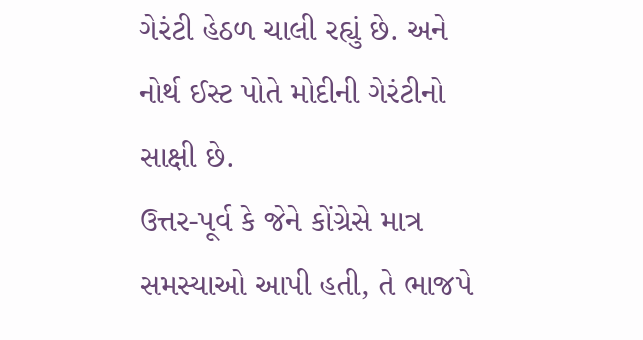ગેરંટી હેઠળ ચાલી રહ્યું છે. અને નોર્થ ઈસ્ટ પોતે મોદીની ગેરંટીનો સાક્ષી છે.
ઉત્તર-પૂર્વ કે જેને કોંગ્રેસે માત્ર સમસ્યાઓ આપી હતી, તે ભાજપે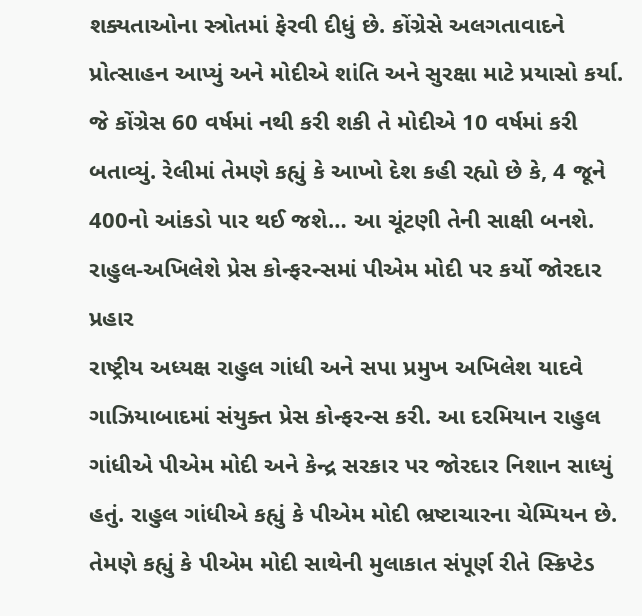શક્યતાઓના સ્ત્રોતમાં ફેરવી દીધું છે. કોંગ્રેસે અલગતાવાદને પ્રોત્સાહન આપ્યું અને મોદીએ શાંતિ અને સુરક્ષા માટે પ્રયાસો કર્યા. જે કોંગ્રેસ 60 વર્ષમાં નથી કરી શકી તે મોદીએ 10 વર્ષમાં કરી બતાવ્યું. રેલીમાં તેમણે કહ્યું કે આખો દેશ કહી રહ્યો છે કે, 4 જૂને 400નો આંકડો પાર થઈ જશે… આ ચૂંટણી તેની સાક્ષી બનશે.
રાહુલ-અખિલેશે પ્રેસ કોન્ફરન્સમાં પીએમ મોદી પર કર્યો જોરદાર પ્રહાર
રાષ્ટ્રીય અધ્યક્ષ રાહુલ ગાંધી અને સપા પ્રમુખ અખિલેશ યાદવે ગાઝિયાબાદમાં સંયુક્ત પ્રેસ કોન્ફરન્સ કરી. આ દરમિયાન રાહુલ ગાંધીએ પીએમ મોદી અને કેન્દ્ર સરકાર પર જોરદાર નિશાન સાધ્યું હતું. રાહુલ ગાંધીએ કહ્યું કે પીએમ મોદી ભ્રષ્ટાચારના ચેમ્પિયન છે. તેમણે કહ્યું કે પીએમ મોદી સાથેની મુલાકાત સંપૂર્ણ રીતે સ્ક્રિપ્ટેડ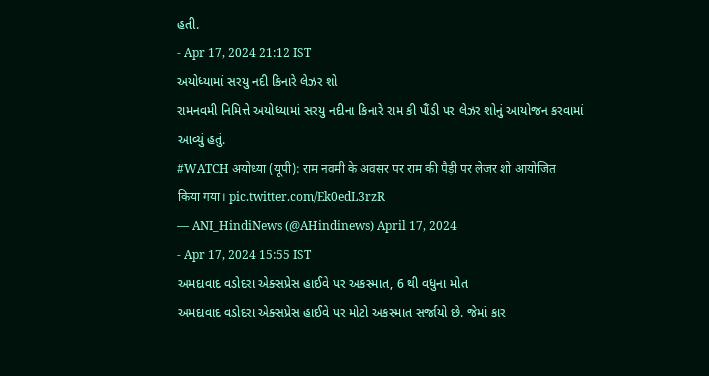હતી.
- Apr 17, 2024 21:12 IST
અયોધ્યામાં સરયુ નદી કિનારે લેઝર શો
રામનવમી નિમિત્તે અયોધ્યામાં સરયુ નદીના કિનારે રામ કી પૌંડી પર લેઝર શોનું આયોજન કરવામાં આવ્યું હતું.
#WATCH अयोध्या (यूपी): राम नवमी के अवसर पर राम की पैड़ी पर लेजर शो आयोजित किया गया। pic.twitter.com/Ek0edL3rzR
— ANI_HindiNews (@AHindinews) April 17, 2024
- Apr 17, 2024 15:55 IST
અમદાવાદ વડોદરા એક્સપ્રેસ હાઈવે પર અકસ્માત, 6 થી વધુના મોત
અમદાવાદ વડોદરા એક્સપ્રેસ હાઈવે પર મોટો અકસ્માત સર્જાયો છે. જેમાં કાર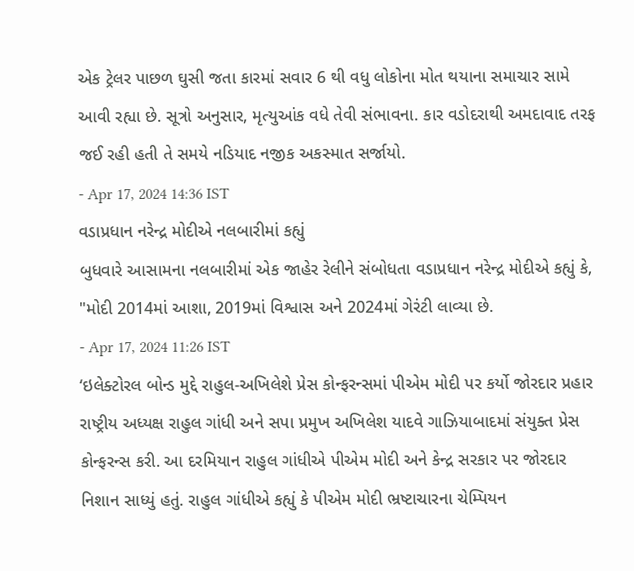એક ટ્રેલર પાછળ ઘુસી જતા કારમાં સવાર 6 થી વધુ લોકોના મોત થયાના સમાચાર સામે આવી રહ્યા છે. સૂત્રો અનુસાર, મૃત્યુઆંક વધે તેવી સંભાવના. કાર વડોદરાથી અમદાવાદ તરફ જઈ રહી હતી તે સમયે નડિયાદ નજીક અકસ્માત સર્જાયો.
- Apr 17, 2024 14:36 IST
વડાપ્રધાન નરેન્દ્ર મોદીએ નલબારીમાં કહ્યું
બુધવારે આસામના નલબારીમાં એક જાહેર રેલીને સંબોધતા વડાપ્રધાન નરેન્દ્ર મોદીએ કહ્યું કે, "મોદી 2014માં આશા, 2019માં વિશ્વાસ અને 2024માં ગેરંટી લાવ્યા છે.
- Apr 17, 2024 11:26 IST
‘ઇલેક્ટોરલ બોન્ડ મુદ્દે રાહુલ-અખિલેશે પ્રેસ કોન્ફરન્સમાં પીએમ મોદી પર કર્યો જોરદાર પ્રહાર
રાષ્ટ્રીય અધ્યક્ષ રાહુલ ગાંધી અને સપા પ્રમુખ અખિલેશ યાદવે ગાઝિયાબાદમાં સંયુક્ત પ્રેસ કોન્ફરન્સ કરી. આ દરમિયાન રાહુલ ગાંધીએ પીએમ મોદી અને કેન્દ્ર સરકાર પર જોરદાર નિશાન સાધ્યું હતું. રાહુલ ગાંધીએ કહ્યું કે પીએમ મોદી ભ્રષ્ટાચારના ચેમ્પિયન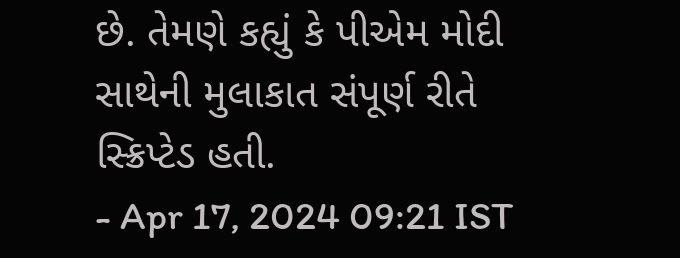છે. તેમણે કહ્યું કે પીએમ મોદી સાથેની મુલાકાત સંપૂર્ણ રીતે સ્ક્રિપ્ટેડ હતી.
- Apr 17, 2024 09:21 IST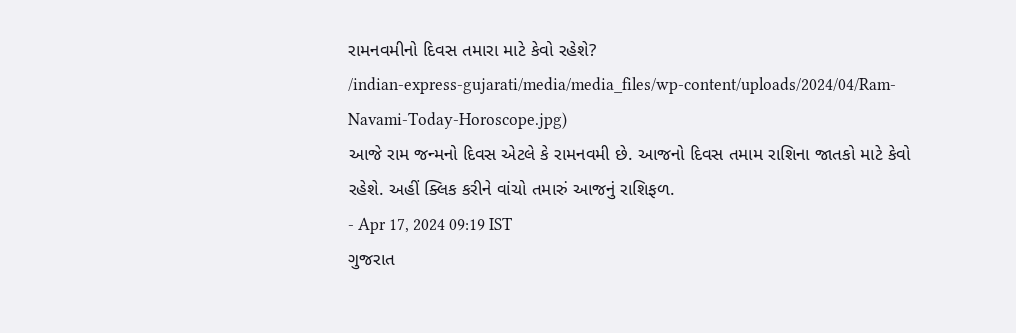રામનવમીનો દિવસ તમારા માટે કેવો રહેશે?
/indian-express-gujarati/media/media_files/wp-content/uploads/2024/04/Ram-Navami-Today-Horoscope.jpg)
આજે રામ જન્મનો દિવસ એટલે કે રામનવમી છે. આજનો દિવસ તમામ રાશિના જાતકો માટે કેવો રહેશે. અહીં ક્લિક કરીને વાંચો તમારું આજનું રાશિફળ.
- Apr 17, 2024 09:19 IST
ગુજરાત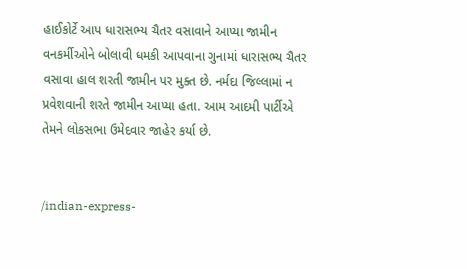હાઈકોર્ટે આપ ધારાસભ્ય ચૈતર વસાવાને આપ્યા જામીન
વનકર્મીઓને બોલાવી ધમકી આપવાના ગુનામાં ધારાસભ્ય ચૈતર વસાવા હાલ શરતી જામીન પર મુક્ત છે. નર્મદા જિલ્લામાં ન પ્રવેશવાની શરતે જામીન આપ્યા હતા. આમ આદમી પાર્ટીએ તેમને લોકસભા ઉમેદવાર જાહેર કર્યા છે.


/indian-express-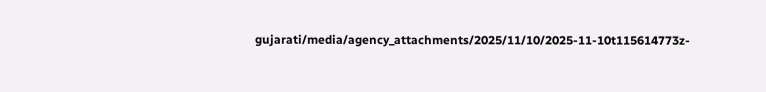gujarati/media/agency_attachments/2025/11/10/2025-11-10t115614773z-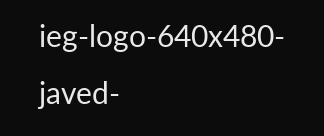ieg-logo-640x480-javed-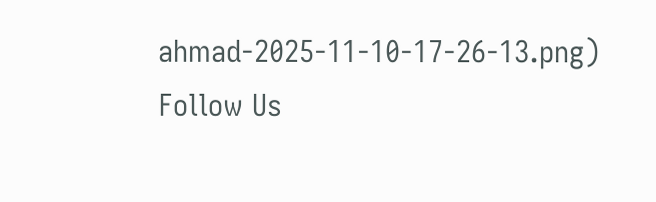ahmad-2025-11-10-17-26-13.png)
Follow Us